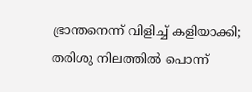ഭ്രാന്തനെന്ന് വിളിച്ച് കളിയാക്കി; തരിശു നിലത്തിൽ പൊന്ന്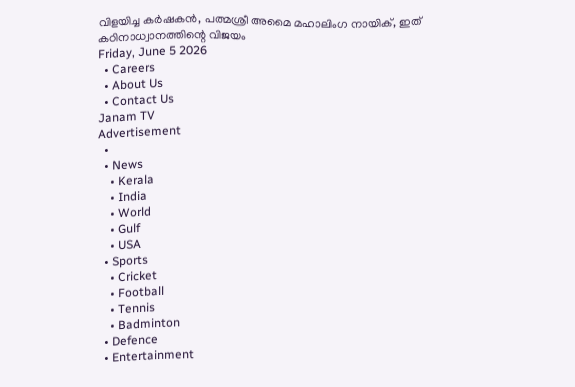വിളയിച്ച കർഷകൻ, പത്മശ്രീ അമൈ മഹാലിംഗ നായിക്, ഇത് കഠിനാധ്വാനത്തിന്റെ വിജയം
Friday, June 5 2026
  • Careers
  • About Us
  • Contact Us
Janam TV
Advertisement
  •
  • News
    • Kerala
    • India
    • World
    • Gulf
    • USA
  • Sports
    • Cricket
    • Football
    • Tennis
    • Badminton
  • Defence
  • Entertainment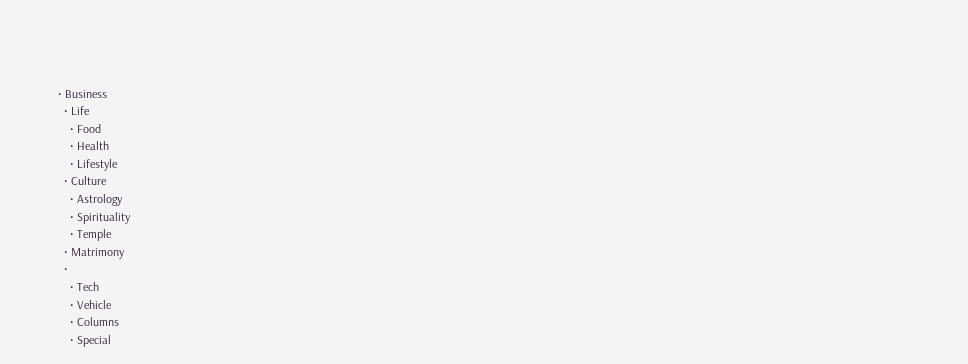• Business
  • Life
    • Food
    • Health
    • Lifestyle
  • Culture
    • Astrology
    • Spirituality
    • Temple
  • Matrimony
  •
    • Tech
    • Vehicle
    • Columns
    • Special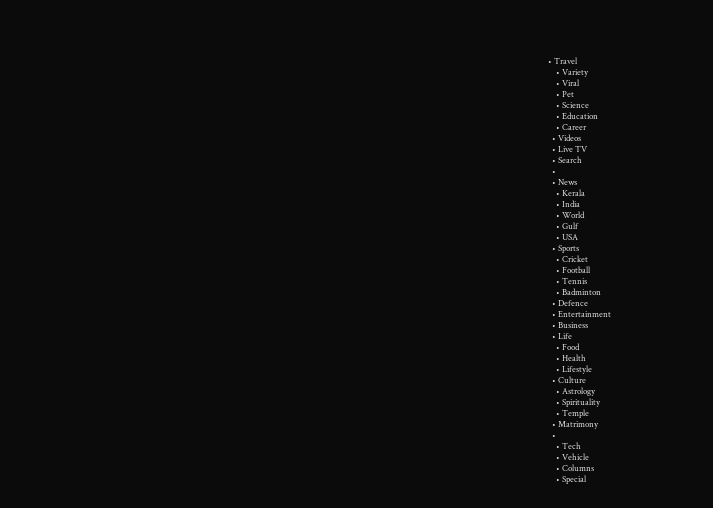• Travel
    • Variety
    • Viral
    • Pet
    • Science
    • Education
    • Career
  • Videos
  • Live TV
  • Search
  •
  • News
    • Kerala
    • India
    • World
    • Gulf
    • USA
  • Sports
    • Cricket
    • Football
    • Tennis
    • Badminton
  • Defence
  • Entertainment
  • Business
  • Life
    • Food
    • Health
    • Lifestyle
  • Culture
    • Astrology
    • Spirituality
    • Temple
  • Matrimony
  •
    • Tech
    • Vehicle
    • Columns
    • Special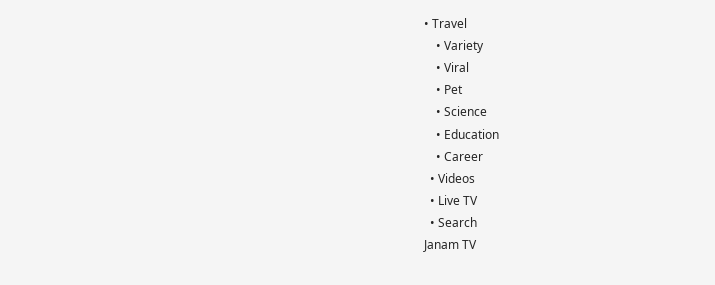• Travel
    • Variety
    • Viral
    • Pet
    • Science
    • Education
    • Career
  • Videos
  • Live TV
  • Search
Janam TV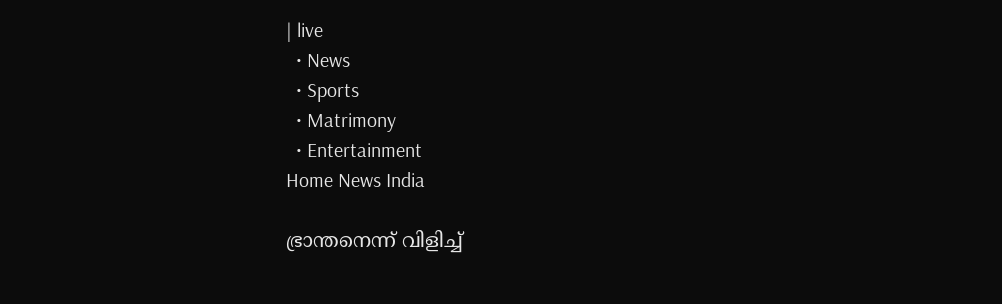| live
  • News
  • Sports
  • Matrimony
  • Entertainment
Home News India

ഭ്രാന്തനെന്ന് വിളിച്ച്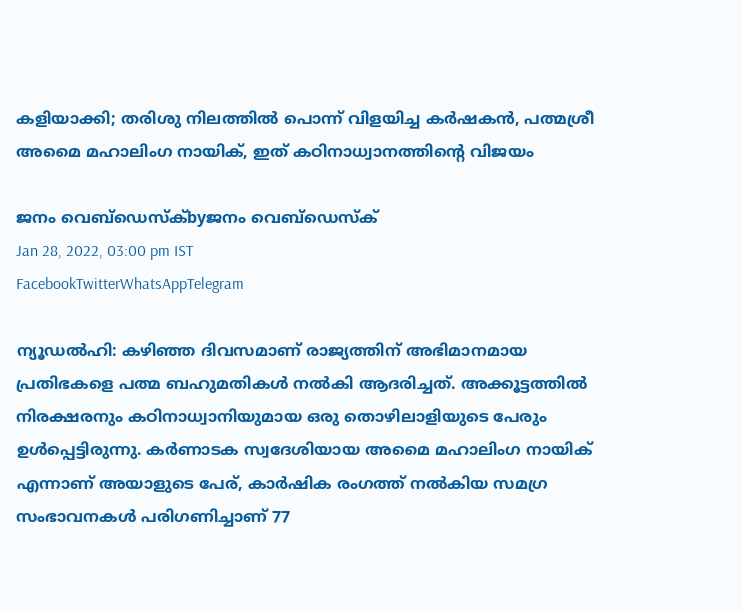കളിയാക്കി; തരിശു നിലത്തിൽ പൊന്ന് വിളയിച്ച കർഷകൻ, പത്മശ്രീ അമൈ മഹാലിംഗ നായിക്, ഇത് കഠിനാധ്വാനത്തിന്റെ വിജയം

ജനം വെബ്‌ഡെസ്ക്byജനം വെബ്‌ഡെസ്ക്
Jan 28, 2022, 03:00 pm IST
FacebookTwitterWhatsAppTelegram

ന്യൂഡൽഹി: കഴിഞ്ഞ ദിവസമാണ് രാജ്യത്തിന് അഭിമാനമായ പ്രതിഭകളെ പത്മ ബഹുമതികൾ നൽകി ആദരിച്ചത്. അക്കൂട്ടത്തിൽ നിരക്ഷരനും കഠിനാധ്വാനിയുമായ ഒരു തൊഴിലാളിയുടെ പേരും ഉൾപ്പെട്ടിരുന്നു. കർണാടക സ്വദേശിയായ അമൈ മഹാലിംഗ നായിക് എന്നാണ് അയാളുടെ പേര്, കാർഷിക രംഗത്ത് നൽകിയ സമഗ്ര സംഭാവനകൾ പരിഗണിച്ചാണ് 77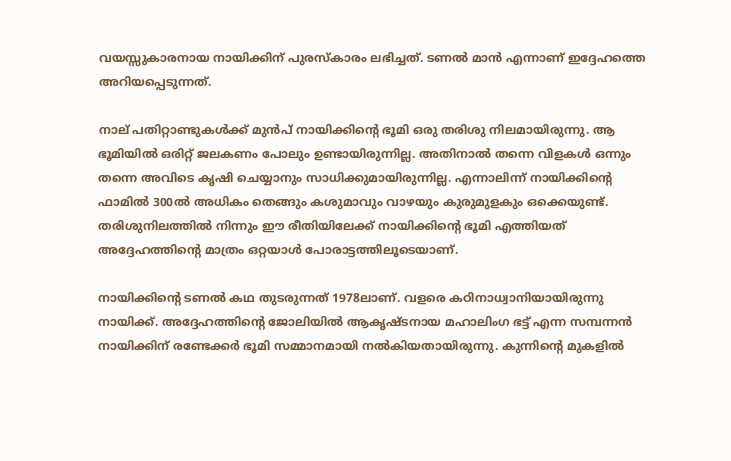വയസ്സുകാരനായ നായിക്കിന് പുരസ്‌കാരം ലഭിച്ചത്. ടണൽ മാൻ എന്നാണ് ഇദ്ദേഹത്തെ അറിയപ്പെടുന്നത്.

നാല് പതിറ്റാണ്ടുകൾക്ക് മുൻപ് നായിക്കിന്റെ ഭൂമി ഒരു തരിശു നിലമായിരുന്നു. ആ ഭൂമിയിൽ ഒരിറ്റ് ജലകണം പോലും ഉണ്ടായിരുന്നില്ല. അതിനാൽ തന്നെ വിളകൾ ഒന്നും തന്നെ അവിടെ കൃഷി ചെയ്യാനും സാധിക്കുമായിരുന്നില്ല. എന്നാലിന്ന് നായിക്കിന്റെ ഫാമിൽ 300ൽ അധികം തെങ്ങും കശുമാവും വാഴയും കുരുമുളകും ഒക്കെയുണ്ട്. തരിശുനിലത്തിൽ നിന്നും ഈ രീതിയിലേക്ക് നായിക്കിന്റെ ഭൂമി എത്തിയത് അദ്ദേഹത്തിന്റെ മാത്രം ഒറ്റയാൾ പോരാട്ടത്തിലൂടെയാണ്.

നായിക്കിന്റെ ടണൽ കഥ തുടരുന്നത് 1978ലാണ്. വളരെ കഠിനാധ്വാനിയായിരുന്നു നായിക്ക്. അദ്ദേഹത്തിന്റെ ജോലിയിൽ ആകൃഷ്ടനായ മഹാലിംഗ ഭട്ട് എന്ന സമ്പന്നൻ നായിക്കിന് രണ്ടേക്കർ ഭൂമി സമ്മാനമായി നൽകിയതായിരുന്നു. കുന്നിന്റെ മുകളിൽ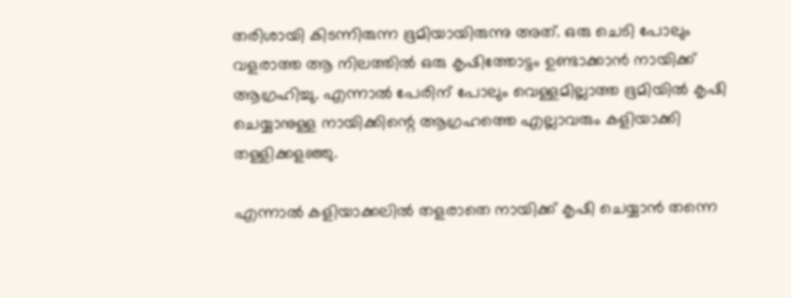തരിശായി കിടന്നിരുന്ന ഭൂമിയായിരുന്നു അത്. ഒരു ചെടി പോലും വളരാത്ത ആ നിലത്തിൽ ഒരു കൃഷിത്തോട്ടം ഉണ്ടാക്കാൻ നായിക്ക് ആഗ്രഹിച്ചു. എന്നാൽ പേരിന് പോലും വെള്ളമില്ലാത്ത ഭൂമിയിൽ കൃഷി ചെയ്യാനുള്ള നായിക്കിന്റെ ആഗ്രഹത്തെ എല്ലാവരും കളിയാക്കി തള്ളിക്കളഞ്ഞു.

എന്നാൽ കളിയാക്കലിൽ തളരാതെ നായിക്ക് കൃഷി ചെയ്യാൻ തന്നെ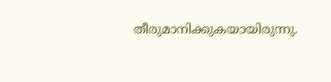തീരുമാനിക്കുകയായിരുന്നു.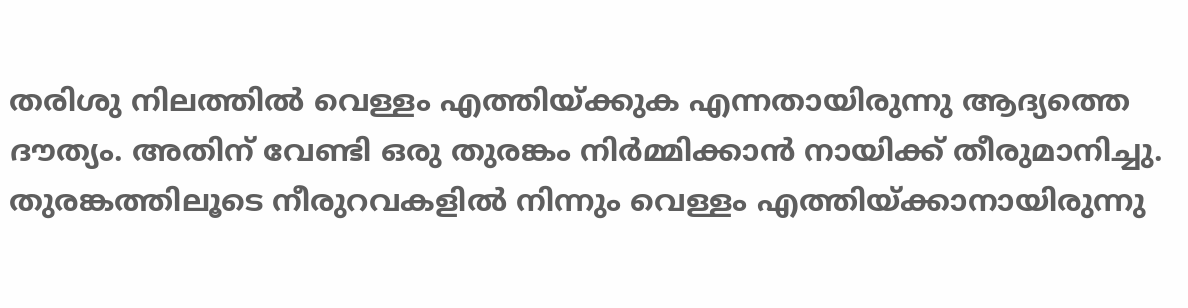തരിശു നിലത്തിൽ വെള്ളം എത്തിയ്‌ക്കുക എന്നതായിരുന്നു ആദ്യത്തെ ദൗത്യം. അതിന് വേണ്ടി ഒരു തുരങ്കം നിർമ്മിക്കാൻ നായിക്ക് തീരുമാനിച്ചു. തുരങ്കത്തിലൂടെ നീരുറവകളിൽ നിന്നും വെള്ളം എത്തിയ്‌ക്കാനായിരുന്നു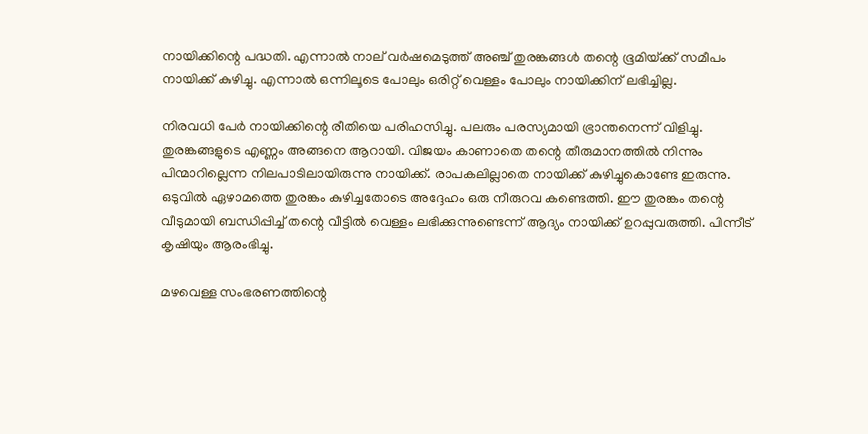നായിക്കിന്റെ പദ്ധതി. എന്നാൽ നാല് വർഷമെടുത്ത് അഞ്ച് തുരങ്കങ്ങൾ തന്റെ ഭൂമിയ്‌ക്ക് സമീപം നായിക്ക് കുഴിച്ചു. എന്നാൽ ഒന്നിലൂടെ പോലും ഒരിറ്റ് വെള്ളം പോലും നായിക്കിന് ലഭിച്ചില്ല.

നിരവധി പേർ നായിക്കിന്റെ രീതിയെ പരിഹസിച്ചു. പലരും പരസ്യമായി ഭ്രാന്തനെന്ന് വിളിച്ചു. തുരങ്കങ്ങളുടെ എണ്ണം അങ്ങനെ ആറായി. വിജയം കാണാതെ തന്റെ തീരുമാനത്തിൽ നിന്നും പിന്മാറില്ലെന്ന നിലപാടിലായിരുന്നു നായിക്ക്. രാപകലില്ലാതെ നായിക്ക് കുഴിച്ചുകൊണ്ടേ ഇരുന്നു. ഒടുവിൽ ഏഴാമത്തെ തുരങ്കം കുഴിച്ചതോടെ അദ്ദേഹം ഒരു നീരുറവ കണ്ടെത്തി. ഈ തുരങ്കം തന്റെ വീടുമായി ബന്ധിപ്പിച്ച് തന്റെ വീട്ടിൽ വെള്ളം ലഭിക്കുന്നുണ്ടെന്ന് ആദ്യം നായിക്ക് ഉറപ്പുവരുത്തി. പിന്നീട് കൃഷിയും ആരംഭിച്ചു.

മഴവെള്ള സംഭരണത്തിന്റെ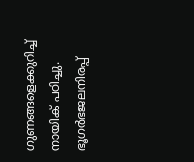ഗുണങ്ങളെക്കുറിച്ച് നായിക് പഠിച്ചു. ഭൂഗർഭജലനിരപ്പ്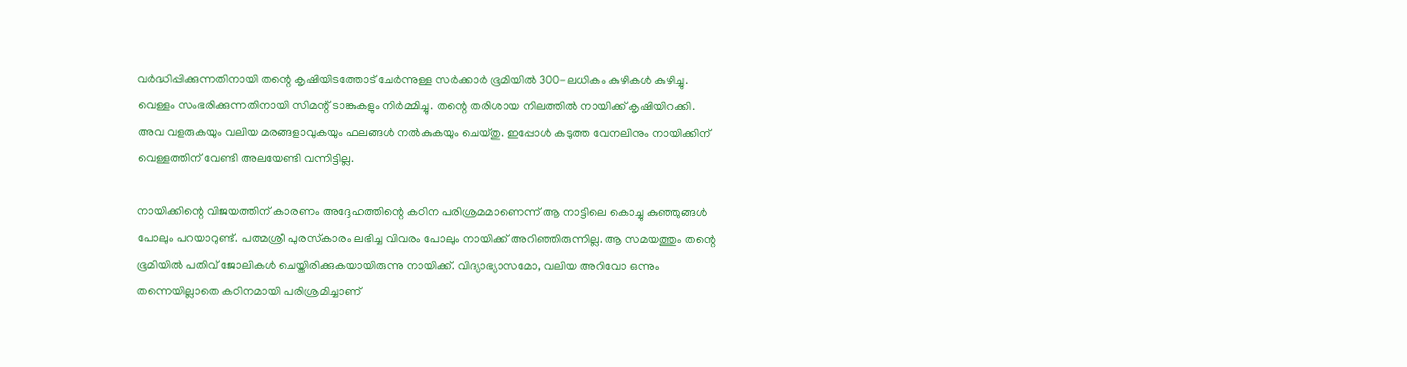വർദ്ധിപ്പിക്കുന്നതിനായി തന്റെ കൃഷിയിടത്തോട് ചേർന്നുള്ള സർക്കാർ ഭൂമിയിൽ 300-ലധികം കുഴികൾ കുഴിച്ചു. വെള്ളം സംഭരിക്കുന്നതിനായി സിമന്റ് ടാങ്കുകളും നിർമ്മിച്ചു. തന്റെ തരിശായ നിലത്തിൽ നായിക്ക് കൃഷിയിറക്കി. അവ വളരുകയും വലിയ മരങ്ങളാവുകയും ഫലങ്ങൾ നൽകുകയും ചെയ്തു. ഇപ്പോൾ കടുത്ത വേനലിനും നായിക്കിന് വെള്ളത്തിന് വേണ്ടി അലയേണ്ടി വന്നിട്ടില്ല.

നായിക്കിന്റെ വിജയത്തിന് കാരണം അദ്ദേഹത്തിന്റെ കഠിന പരിശ്രമമാണെന്ന് ആ നാട്ടിലെ കൊച്ചു കുഞ്ഞുങ്ങൾ പോലും പറയാറുണ്ട്. പത്മശ്രീ പുരസ്‌കാരം ലഭിച്ച വിവരം പോലും നായിക്ക് അറിഞ്ഞിരുന്നില്ല. ആ സമയത്തും തന്റെ ഭൂമിയിൽ പതിവ് ജോലികൾ ചെയ്തിരിക്കുകയായിരുന്നു നായിക്ക്. വിദ്യാഭ്യാസമോ, വലിയ അറിവോ ഒന്നും തന്നെയില്ലാതെ കഠിനമായി പരിശ്രമിച്ചാണ്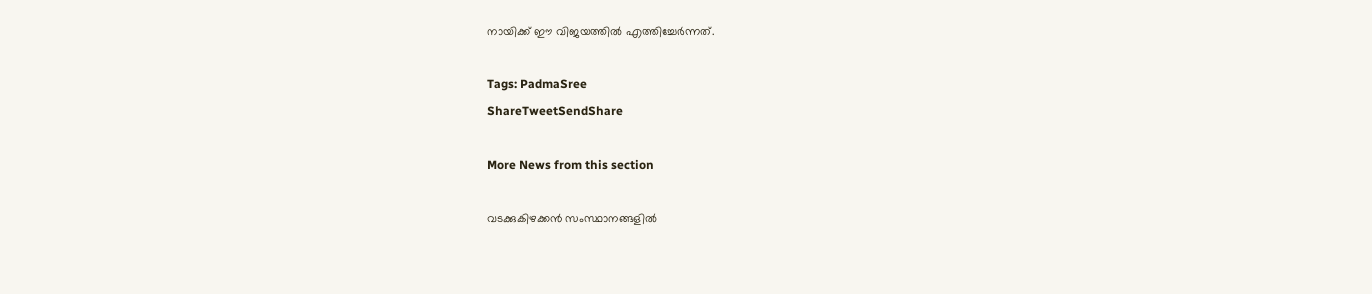നായിക്ക് ഈ വിജയത്തിൽ എത്തിച്ചേർന്നത്.

Tags: PadmaSree
ShareTweetSendShare

More News from this section

വടക്കുകിഴക്കന്‍ സംസ്ഥാനങ്ങളില്‍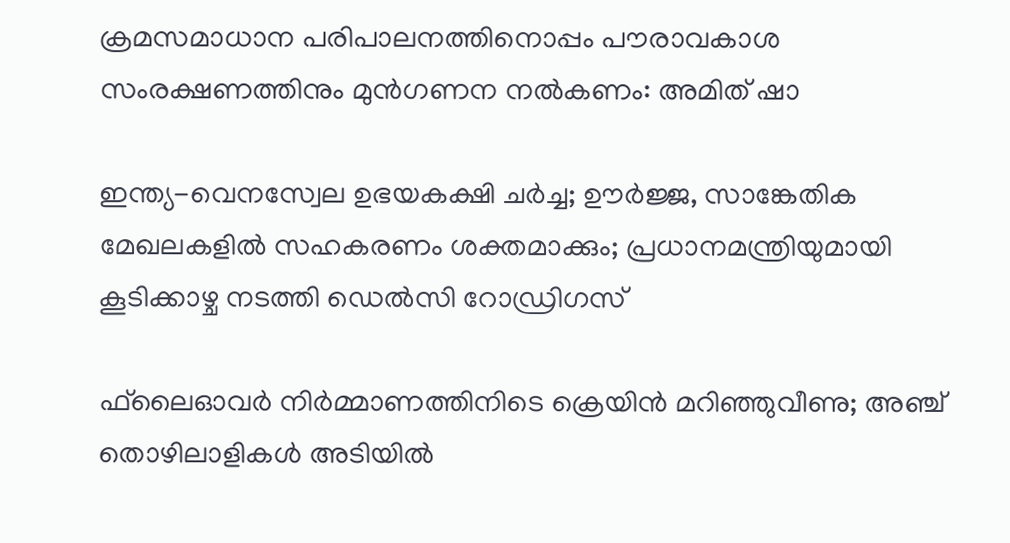ക്രമസമാധാന പരിപാലനത്തിനൊപ്പം പൗരാവകാശ സംരക്ഷണത്തിനും മുന്‍ഗണന നല്‍കണം: അമിത് ഷാ

ഇന്ത്യ-വെനസ്വേല ഉഭയകക്ഷി ചര്‍ച്ച; ഊര്‍ജ്ജ, സാങ്കേതിക മേഖലകളില്‍ സഹകരണം ശക്തമാക്കും; പ്രധാനമന്ത്രിയുമായി കൂടിക്കാഴ്ച നടത്തി ഡെല്‍സി റോഡ്രിഗസ്

ഫ്‌ലൈഓവര്‍ നിര്‍മ്മാണത്തിനിടെ ക്രെയിന്‍ മറിഞ്ഞുവീണു; അഞ്ച് തൊഴിലാളികള്‍ അടിയില്‍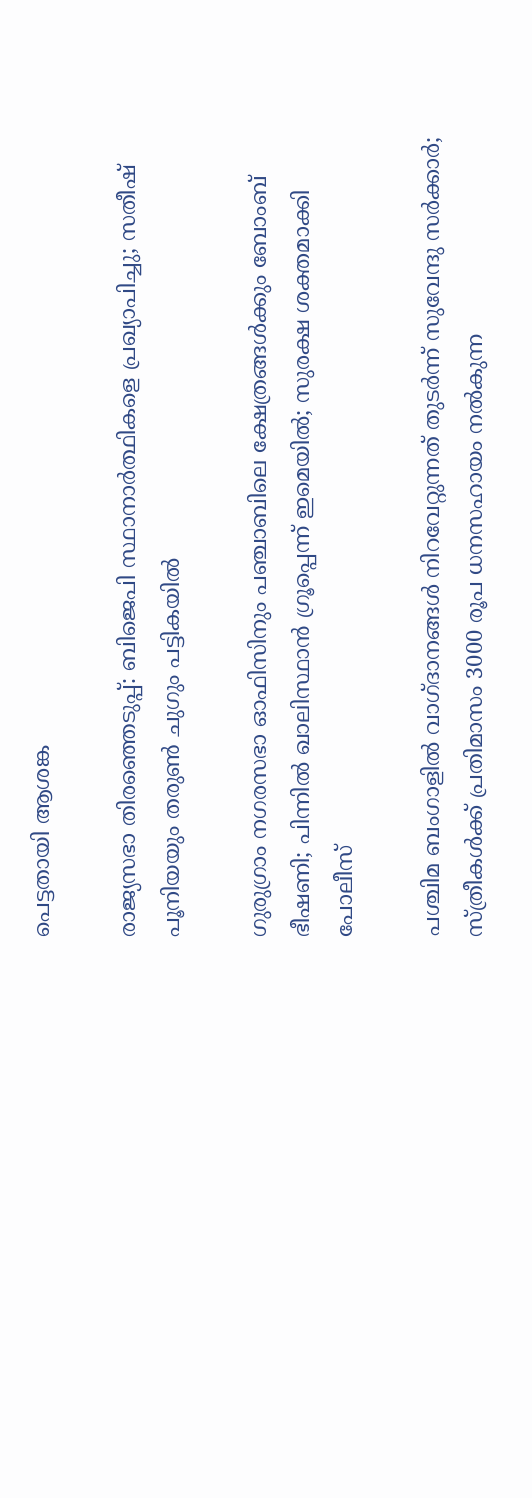പെട്ടതായി ആശങ്ക

രാജ്യസഭാ തിരഞ്ഞെടുപ്പ്: ബിജെപി സ്ഥാനാര്‍ത്ഥികളെ പ്രഖ്യാപിച്ചു; സതീഷ് പൂനിയയും തരുണ്‍ ചുഗും പട്ടികയില്‍

ഗുരുഗ്രാം നഗരസഭാ ഓഫിസിനും പഞ്ചാബിലെ ക്ഷേത്രങ്ങള്‍ക്കും ബോംബ് ഭീഷണി; പിന്നില്‍ ഖാലിസ്ഥാന്‍ ഗ്രൂപ്പെന്ന് ഇമെയില്‍; സുരക്ഷ ശക്തമാക്കി പോലീസ്

പശ്ചിമ ബംഗാളില്‍ വാഗ്ദാനങ്ങള്‍ നിറവേറ്റുന്നത് തുടര്‍ന്ന് സുവേന്ദു സര്‍ക്കാര്‍; സ്ത്രീകള്‍ക്ക് പ്രതിമാസം 3000 രൂപ ധനസഹായം നല്‍കുന്ന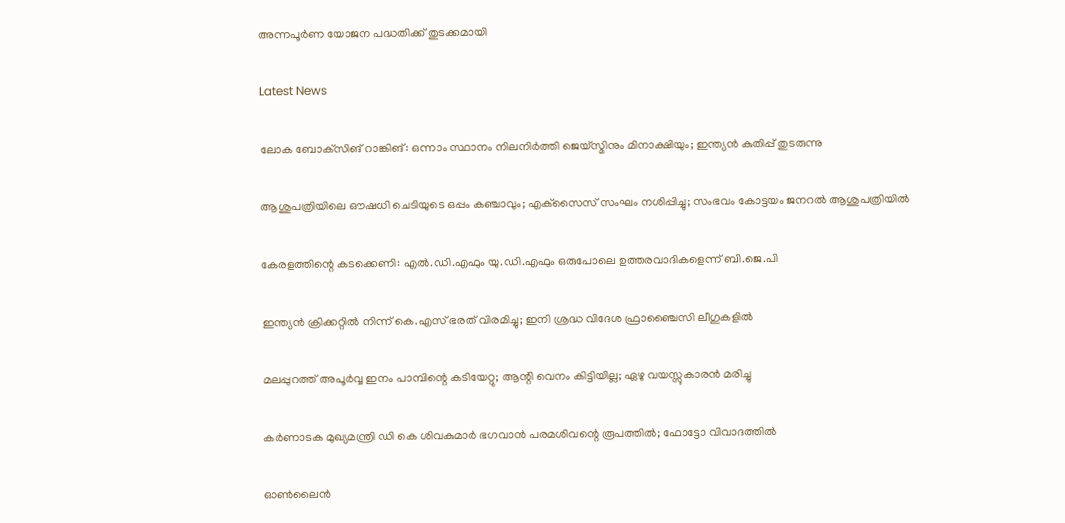അന്നപൂര്‍ണ യോജന പദ്ധതിക്ക് തുടക്കമായി

Latest News

ലോക ബോക്‌സിങ് റാങ്കിങ്: ഒന്നാം സ്ഥാനം നിലനിര്‍ത്തി ജെയ്‌സ്മിനും മിനാക്ഷിയും; ഇന്ത്യന്‍ കുതിപ്പ് തുടരുന്നു

ആശുപത്രിയിലെ ഔഷധി ചെടിയുടെ ഒപ്പം കഞ്ചാവും; എക്‌സൈസ് സംഘം നശിപ്പിച്ചു; സംഭവം കോട്ടയം ജനറല്‍ ആശുപത്രിയില്‍

കേരളത്തിന്റെ കടക്കെണി: എല്‍.ഡി.എഫും യു.ഡി.എഫും ഒരുപോലെ ഉത്തരവാദികളെന്ന് ബി.ജെ.പി

ഇന്ത്യന്‍ ക്രിക്കറ്റില്‍ നിന്ന് കെ.എസ് ഭരത് വിരമിച്ചു; ഇനി ശ്രദ്ധ വിദേശ ഫ്രാഞ്ചൈസി ലീഗുകളില്‍

മലപ്പുറത്ത് അപൂര്‍വ്വ ഇനം പാമ്പിന്റെ കടിയേറ്റു; ആന്റി വെനം കിട്ടിയില്ല; ഏഴു വയസ്സുകാരന്‍ മരിച്ചു

കർണാടക മുഖ്യമന്ത്രി ഡി കെ ശിവകുമാർ ഭഗവാൻ പരമശിവന്റെ രൂപത്തിൽ; ഫോട്ടോ വിവാദത്തിൽ

ഓണ്‍ലൈന്‍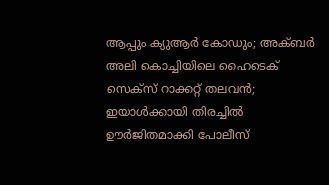ആപ്പും ക്യുആര്‍ കോഡും; അക്ബര്‍ അലി കൊച്ചിയിലെ ഹൈടെക് സെക്‌സ് റാക്കറ്റ് തലവന്‍; ഇയാള്‍ക്കായി തിരച്ചില്‍ ഊര്‍ജിതമാക്കി പോലീസ്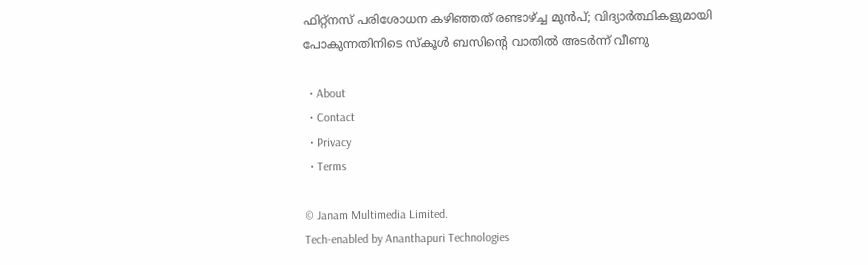ഫിറ്റ്നസ് പരിശോധന കഴിഞ്ഞത് രണ്ടാഴ്‌ച്ച മുൻപ്; വിദ്യാർത്ഥികളുമായി പോകുന്നതിനിടെ സ്കൂള്‍ ബസിന്റെ വാതിൽ അടര്‍ന്ന് വീണു

  • About
  • Contact
  • Privacy
  • Terms

© Janam Multimedia Limited.
Tech-enabled by Ananthapuri Technologies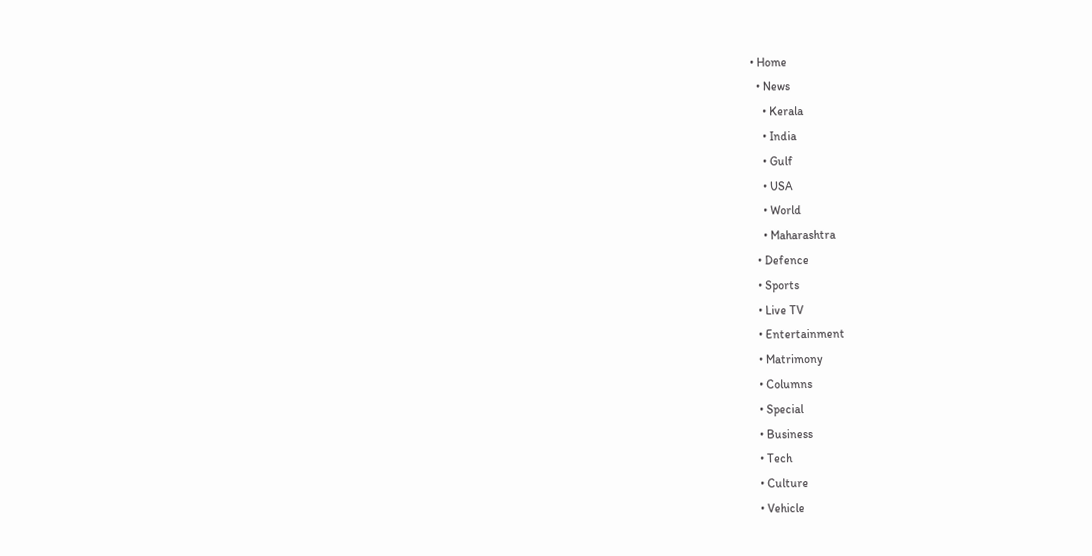• Home
  • News
    • Kerala
    • India
    • Gulf
    • USA
    • World
    • Maharashtra
  • Defence
  • Sports
  • Live TV
  • Entertainment
  • Matrimony
  • Columns
  • Special
  • Business
  • Tech
  • Culture
  • Vehicle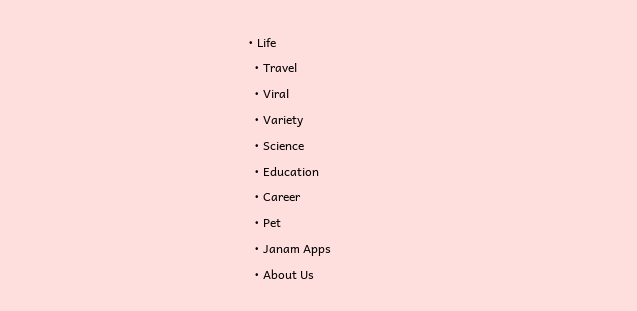• Life
  • Travel
  • Viral
  • Variety
  • Science
  • Education
  • Career
  • Pet
  • Janam Apps
  • About Us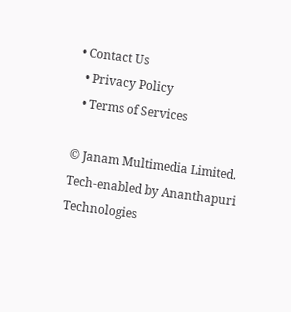• Contact Us
  • Privacy Policy
  • Terms of Services

© Janam Multimedia Limited.
Tech-enabled by Ananthapuri Technologies